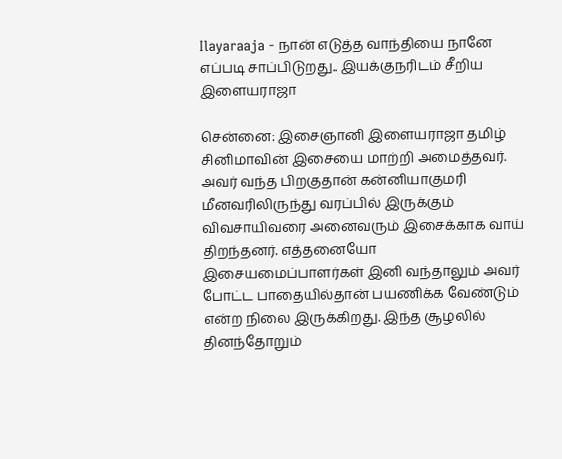Ilayaraaja - நான் எடுத்த வாந்தியை நானே எப்படி சாப்பிடுறது.. இயக்குநரிடம் சீறிய இளையராஜா

சென்னை: இசைஞானி இளையராஜா தமிழ் சினிமாவின் இசையை மாற்றி அமைத்தவர். அவர் வந்த பிறகுதான் கன்னியாகுமரி மீனவரிலிருந்து வரப்பில் இருக்கும் விவசாயிவரை அனைவரும் இசைக்காக வாய் திறந்தனர். எத்தனையோ இசையமைப்பாளர்கள் இனி வந்தாலும் அவர் போட்ட பாதையில்தான் பயணிக்க வேண்டும் என்ற நிலை இருக்கிறது. இந்த சூழலில் தினந்தோறும்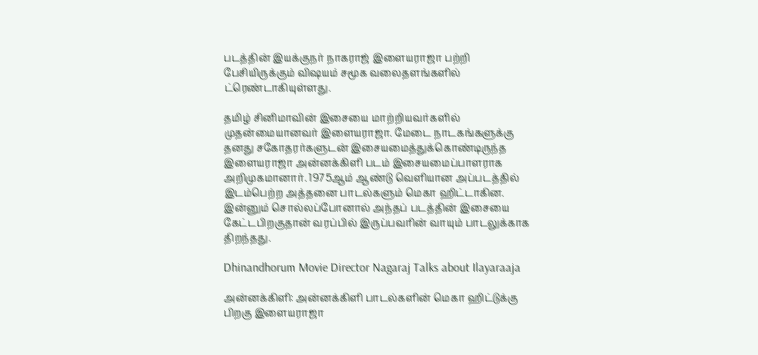படத்தின் இயக்குநர் நாகராஜ் இளையராஜா பற்றி பேசியிருக்கும் விஷயம் சமூக வலைதளங்களில் ட்ரெண்டாகியுள்ளது.

தமிழ் சினிமாவின் இசையை மாற்றியவர்களில் முதன்மையானவர் இளையராஜா. மேடை நாடகங்களுக்கு தனது சகோதரர்களுடன் இசையமைத்துக்கொண்டிருந்த இளையராஜா அன்னக்கிளி படம் இசையமைப்பாளராக அறிமுகமானார். 1975ஆம் ஆண்டு வெளியான அப்படத்தில் இடம்பெற்ற அத்தனை பாடல்களும் மெகா ஹிட்டாகின. இன்னும் சொல்லப்போனால் அந்தப் படத்தின் இசையை கேட்டபிறகுதான் வரப்பில் இருப்பவரின் வாயும் பாடலுக்காக திறந்தது.

Dhinandhorum Movie Director Nagaraj Talks about Ilayaraaja

அன்னக்கிளி: அன்னக்கிளி பாடல்களின் மெகா ஹிட்டுக்கு பிறகு இளையராஜா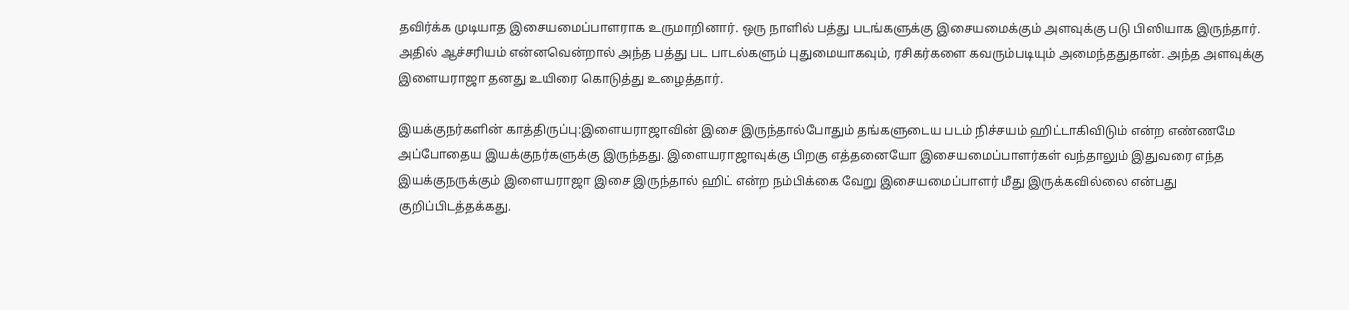தவிர்க்க முடியாத இசையமைப்பாளராக உருமாறினார். ஒரு நாளில் பத்து படங்களுக்கு இசையமைக்கும் அளவுக்கு படு பிஸியாக இருந்தார். அதில் ஆச்சரியம் என்னவென்றால் அந்த பத்து பட பாடல்களும் புதுமையாகவும், ரசிகர்களை கவரும்படியும் அமைந்ததுதான். அந்த அளவுக்கு இளையராஜா தனது உயிரை கொடுத்து உழைத்தார்.

இயக்குநர்களின் காத்திருப்பு:இளையராஜாவின் இசை இருந்தால்போதும் தங்களுடைய படம் நிச்சயம் ஹிட்டாகிவிடும் என்ற எண்ணமே அப்போதைய இயக்குநர்களுக்கு இருந்தது. இளையராஜாவுக்கு பிறகு எத்தனையோ இசையமைப்பாளர்கள் வந்தாலும் இதுவரை எந்த இயக்குநருக்கும் இளையராஜா இசை இருந்தால் ஹிட் என்ற நம்பிக்கை வேறு இசையமைப்பாளர் மீது இருக்கவில்லை என்பது குறிப்பிடத்தக்கது.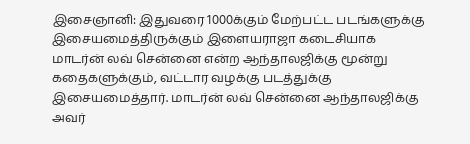இசைஞானி: இதுவரை 1000க்கும் மேற்பட்ட படங்களுக்கு இசையமைத்திருக்கும் இளையராஜா கடைசியாக மாடர்ன் லவ் சென்னை என்ற ஆந்தாலஜிக்கு மூன்று கதைகளுக்கும், வட்டார வழக்கு படத்துக்கு இசையமைத்தார். மாடர்ன் லவ் சென்னை ஆந்தாலஜிக்கு அவர்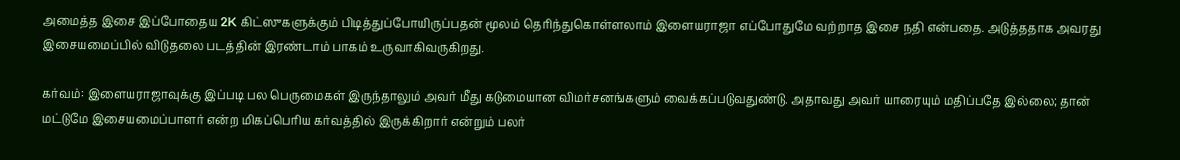அமைத்த இசை இப்போதைய 2K கிட்ஸுகளுக்கும் பிடித்துப்போயிருப்பதன் மூலம் தெரிந்துகொள்ளலாம் இளையராஜா எப்போதுமே வற்றாத இசை நதி என்பதை. அடுத்ததாக அவரது இசையமைப்பில் விடுதலை படத்தின் இரண்டாம் பாகம் உருவாகிவருகிறது.

கர்வம்: இளையராஜாவுக்கு இப்படி பல பெருமைகள் இருந்தாலும் அவர் மீது கடுமையான விமர்சனங்களும் வைக்கப்படுவதுண்டு. அதாவது அவர் யாரையும் மதிப்பதே இல்லை; தான் மட்டுமே இசையமைப்பாளர் என்ற மிகப்பெரிய கர்வத்தில் இருக்கிறார் என்றும் பலர்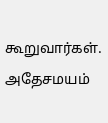கூறுவார்கள். அதேசமயம்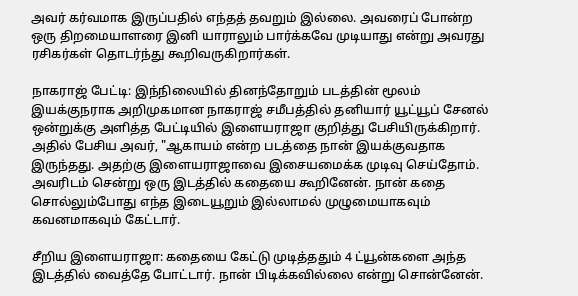அவர் கர்வமாக இருப்பதில் எந்தத் தவறும் இல்லை. அவரைப் போன்ற ஒரு திறமையாளரை இனி யாராலும் பார்க்கவே முடியாது என்று அவரது ரசிகர்கள் தொடர்ந்து கூறிவருகிறார்கள்.

நாகராஜ் பேட்டி: இந்நிலையில் தினந்தோறும் படத்தின் மூலம் இயக்குநராக அறிமுகமான நாகராஜ் சமீபத்தில் தனியார் யூட்யூப் சேனல் ஒன்றுக்கு அளித்த பேட்டியில் இளையராஜா குறித்து பேசியிருக்கிறார். அதில் பேசிய அவர், "ஆகாயம் என்ற படத்தை நான் இயக்குவதாக இருந்தது. அதற்கு இளையராஜாவை இசையமைக்க முடிவு செய்தோம். அவரிடம் சென்று ஒரு இடத்தில் கதையை கூறினேன். நான் கதை சொல்லும்போது எந்த இடையூறும் இல்லாமல் முழுமையாகவும் கவனமாகவும் கேட்டார்.

சீறிய இளையராஜா: கதையை கேட்டு முடித்ததும் 4 ட்யூன்களை அந்த இடத்தில் வைத்தே போட்டார். நான் பிடிக்கவில்லை என்று சொன்னேன்.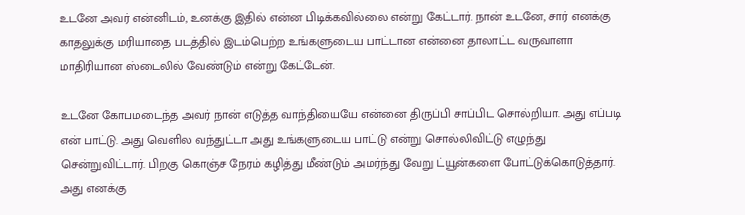உடனே அவர் என்னிடம், உனக்கு இதில் என்ன பிடிக்கவில்லை என்று கேட்டார். நான் உடனே, சார் எனக்கு காதலுக்கு மரியாதை படத்தில் இடம்பெற்ற உங்களுடைய பாட்டான என்னை தாலாட்ட வருவாளா மாதிரியான ஸ்டைலில் வேண்டும் என்று கேட்டேன்.

உடனே கோபமடைந்த அவர் நான் எடுத்த வாந்தியையே என்னை திருப்பி சாப்பிட சொல்றியா. அது எப்படி என் பாட்டு. அது வெளில வந்துட்டா அது உங்களுடைய பாட்டு என்று சொல்லிவிட்டு எழுந்து சென்றுவிட்டார். பிறகு கொஞ்ச நேரம் கழித்து மீண்டும் அமர்ந்து வேறு ட்யூன்களை போட்டுக்கொடுத்தார். அது எனக்கு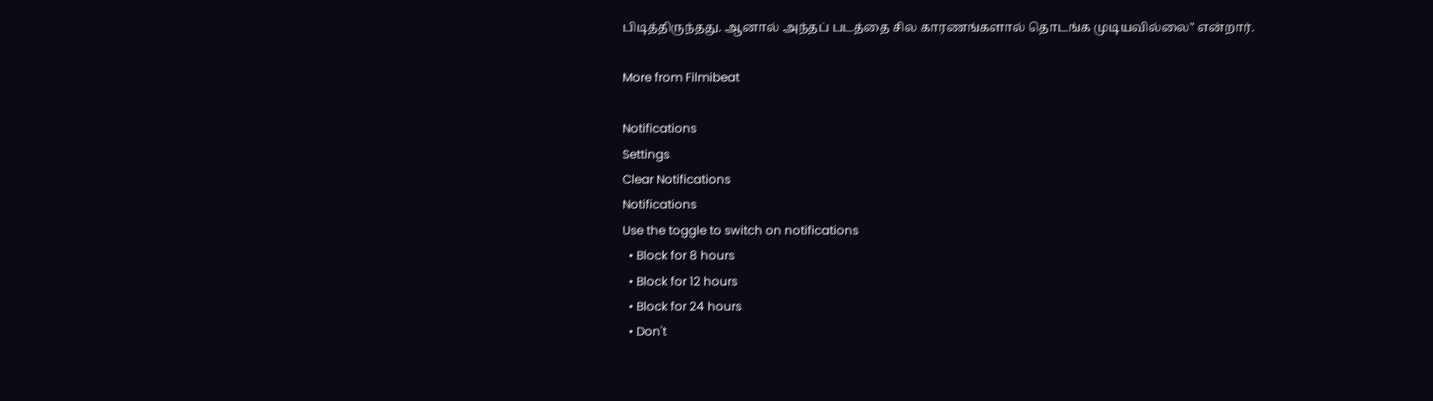பிடித்திருந்தது. ஆனால் அந்தப் படத்தை சில காரணங்களால் தொடங்க முடியவில்லை" என்றார்.

More from Filmibeat

Notifications
Settings
Clear Notifications
Notifications
Use the toggle to switch on notifications
  • Block for 8 hours
  • Block for 12 hours
  • Block for 24 hours
  • Don't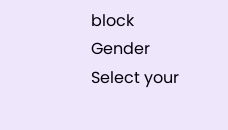block
Gender
Select your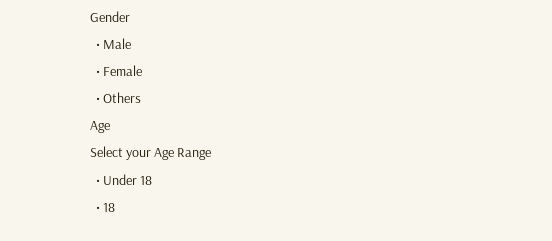Gender
  • Male
  • Female
  • Others
Age
Select your Age Range
  • Under 18
  • 18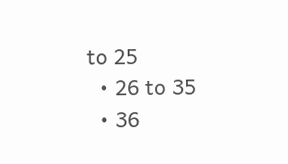to 25
  • 26 to 35
  • 36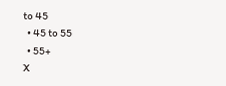to 45
  • 45 to 55
  • 55+
X